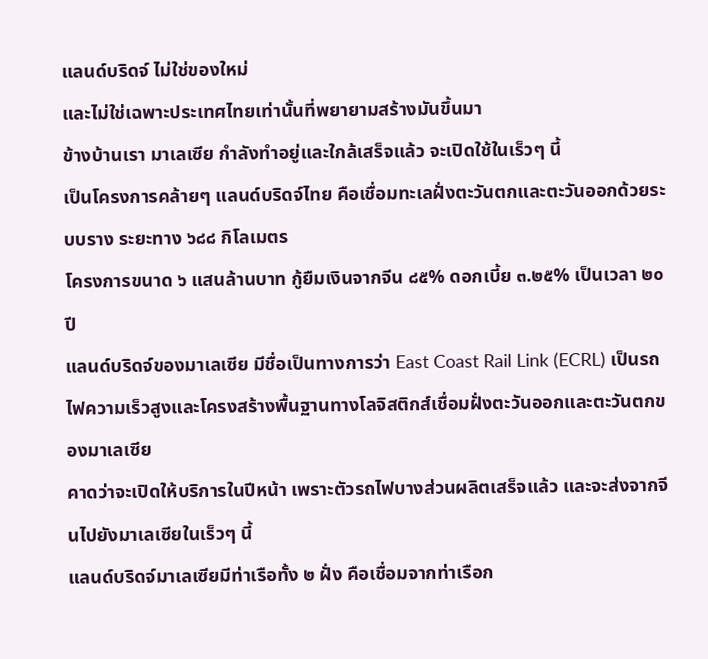แลนด์บริดจ์ ไม่ใช่ของใหม่
และไม่ใช่เฉพาะประเทศไทยเท่านั้นที่พยายามสร้างมันขึ้นมา
ข้างบ้านเรา มาเลเซีย กำลังทำอยู่และใกล้เสร็จแล้ว จะเปิดใช้ในเร็วๆ นี้
เป็นโครงการคล้ายๆ แลนด์บริดจ์ไทย คือเชื่อมทะเลฝั่งตะวันตกและตะวันออกด้วยระบบราง ระยะทาง ๖๘๘ กิโลเมตร
โครงการขนาด ๖ แสนล้านบาท กู้ยืมเงินจากจีน ๘๕% ดอกเบี้ย ๓.๒๕% เป็นเวลา ๒๐ ปี
แลนด์บริดจ์ของมาเลเซีย มีชื่อเป็นทางการว่า East Coast Rail Link (ECRL) เป็นรถไฟความเร็วสูงและโครงสร้างพื้นฐานทางโลจิสติกส์เชื่อมฝั่งตะวันออกและตะวันตกของมาเลเซีย
คาดว่าจะเปิดให้บริการในปีหน้า เพราะตัวรถไฟบางส่วนผลิตเสร็จแล้ว และจะส่งจากจีนไปยังมาเลเซียในเร็วๆ นี้
แลนด์บริดจ์มาเลเซียมีท่าเรือทั้ง ๒ ฝั่ง คือเชื่อมจากท่าเรือก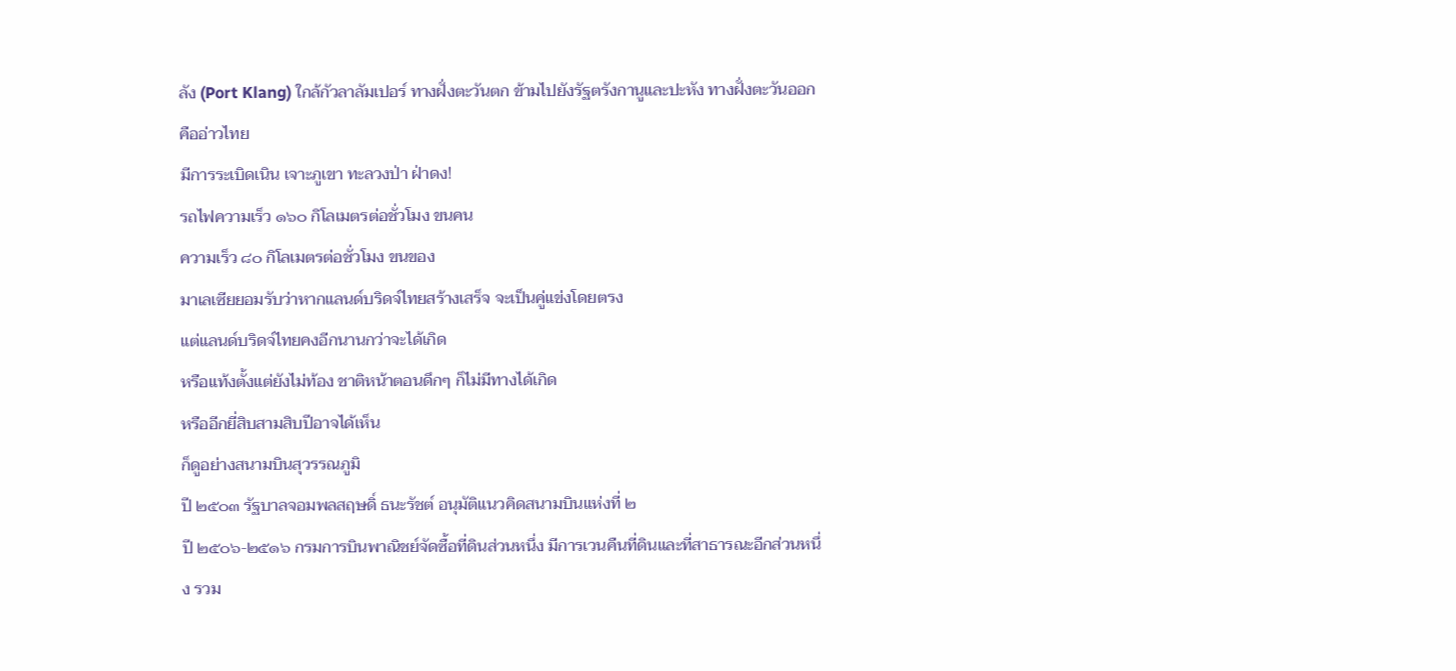ลัง (Port Klang) ใกล้กัวลาลัมเปอร์ ทางฝั่งตะวันตก ข้ามไปยังรัฐตรังกานูและปะหัง ทางฝั่งตะวันออก คืออ่าวไทย
มีการระเบิดเนิน เจาะภูเขา ทะลวงป่า ฝ่าดง!
รถไฟความเร็ว ๑๖๐ กิโลเมตรต่อชั่วโมง ขนคน
ความเร็ว ๘๐ กิโลเมตรต่อชั่วโมง ขนของ
มาเลเซียยอมรับว่าหากแลนด์บริดจ์ไทยสร้างเสร็จ จะเป็นคู่แข่งโดยตรง
แต่แลนด์บริดจ์ไทยคงอีกนานกว่าจะได้เกิด
หรือแท้งตั้งแต่ยังไม่ท้อง ชาติหน้าตอนดึกๆ ก็ไม่มีทางได้เกิด
หรืออีกยี่สิบสามสิบปีอาจได้เห็น
ก็ดูอย่างสนามบินสุวรรณภูมิ
ปี ๒๕๐๓ รัฐบาลจอมพลสฤษดิ์ ธนะรัชต์ อนุมัติแนวคิดสนามบินแห่งที่ ๒
ปี ๒๕๐๖-๒๕๑๖ กรมการบินพาณิชย์จัดซื้อที่ดินส่วนหนึ่ง มีการเวนคืนที่ดินและที่สาธารณะอีกส่วนหนึ่ง รวม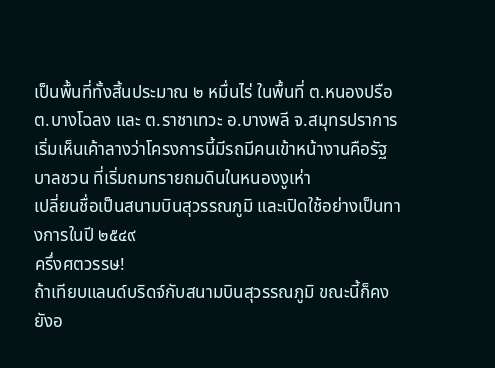เป็นพื้นที่ทั้งสิ้นประมาณ ๒ หมื่นไร่ ในพื้นที่ ต.หนองปรือ ต.บางโฉลง และ ต.ราชาเทวะ อ.บางพลี จ.สมุทรปราการ
เริ่มเห็นเค้าลางว่าโครงการนี้มีรถมีคนเข้าหน้างานคือรัฐบาลชวน ที่เริ่มถมทรายถมดินในหนองงูเห่า
เปลี่ยนชื่อเป็นสนามบินสุวรรณภูมิ และเปิดใช้อย่างเป็นทางการในปี ๒๕๔๙
ครึ่งศตวรรษ!
ถ้าเทียบแลนด์บริดจ์กับสนามบินสุวรรณภูมิ ขณะนี้ก็คงยังอ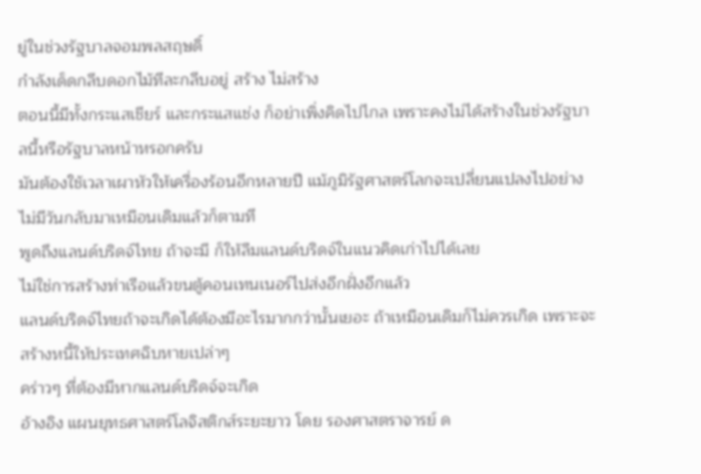ยู่ในช่วงรัฐบาลจอมพลสฤษดิ์
กำลังเด็ดกลีบดอกไม้ทีละกลีบอยู่ สร้าง ไม่สร้าง
ตอนนี้มีทั้งกระแสเชียร์ และกระแสแช่ง ก็อย่าเพิ่งคิดไปไกล เพราะคงไม่ได้สร้างในช่วงรัฐบาลนี้หรือรัฐบาลหน้าหรอกครับ
มันต้องใช้เวลาเผาหัวให้เครื่องร้อนอีกหลายปี แม้ภูมิรัฐศาสตร์โลกจะเปลี่ยนแปลงไปอย่างไม่มีวันกลับมาเหมือนเดิมแล้วก็ตามที
พูดถึงแลนด์บริดจ์ไทย ถ้าจะมี ก็ให้ลืมแลนด์บริดจ์ในแนวคิดเก่าไปได้เลย
ไม่ใช่การสร้างท่าเรือแล้วขนตู้คอนเทนเนอร์ไปส่งอีกฝั่งอีกแล้ว
แลนด์บริดจ์ไทยถ้าจะเกิดได้ต้องมีอะไรมากกว่านั้นเยอะ ถ้าเหมือนเดิมก็ไม่ควรเกิด เพราะจะสร้างหนี้ให้ประเทศฉิบหายเปล่าๆ
คร่าวๆ ที่ต้องมีหากแลนด์บริดจ์จะเกิด
อ้างอิง แผนยุทธศาสตร์โลจิสติกส์ระยะยาว โดย รองศาสตราจารย์ ด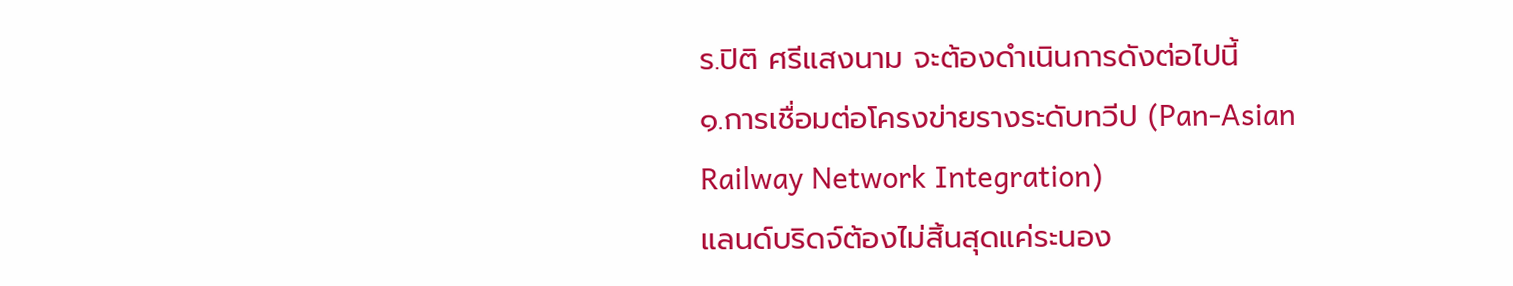ร.ปิติ ศรีแสงนาม จะต้องดำเนินการดังต่อไปนี้
๑.การเชื่อมต่อโครงข่ายรางระดับทวีป (Pan-Asian Railway Network Integration)
แลนด์บริดจ์ต้องไม่สิ้นสุดแค่ระนอง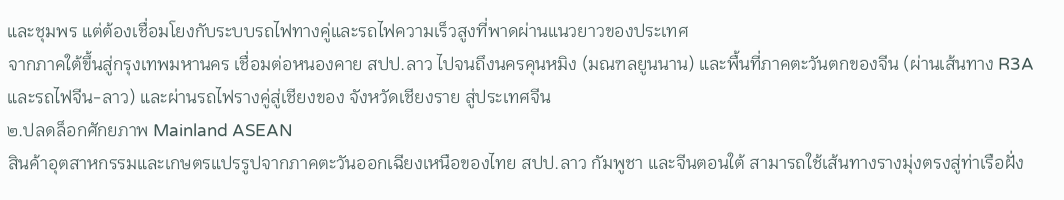และชุมพร แต่ต้องเชื่อมโยงกับระบบรถไฟทางคู่และรถไฟความเร็วสูงที่พาดผ่านแนวยาวของประเทศ
จากภาคใต้ขึ้นสู่กรุงเทพมหานคร เชื่อมต่อหนองคาย สปป.ลาว ไปจนถึงนครคุนหมิง (มณฑลยูนนาน) และพื้นที่ภาคตะวันตกของจีน (ผ่านเส้นทาง R3A และรถไฟจีน-ลาว) และผ่านรถไฟรางคู่สู่เชียงของ จังหวัดเชียงราย สู่ประเทศจีน
๒.ปลดล็อกศักยภาพ Mainland ASEAN
สินค้าอุตสาหกรรมและเกษตรแปรรูปจากภาคตะวันออกเฉียงเหนือของไทย สปป.ลาว กัมพูชา และจีนตอนใต้ สามารถใช้เส้นทางรางมุ่งตรงสู่ท่าเรือฝั่ง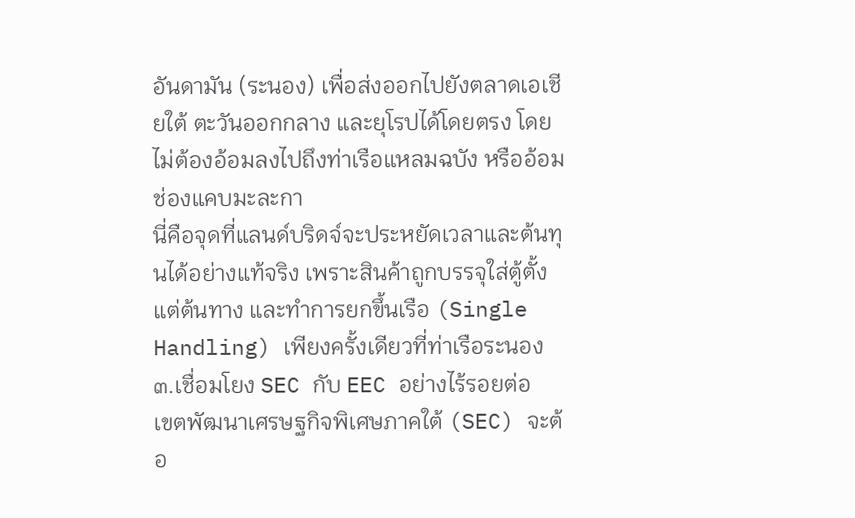อันดามัน (ระนอง) เพื่อส่งออกไปยังตลาดเอเชียใต้ ตะวันออกกลาง และยุโรปได้โดยตรง โดยไม่ต้องอ้อมลงไปถึงท่าเรือแหลมฉบัง หรืออ้อมช่องแคบมะละกา
นี่คือจุดที่แลนด์บริดจ์จะประหยัดเวลาและต้นทุนได้อย่างแท้จริง เพราะสินค้าถูกบรรจุใส่ตู้ตั้งแต่ต้นทาง และทำการยกขึ้นเรือ (Single Handling) เพียงครั้งเดียวที่ท่าเรือระนอง
๓.เชื่อมโยง SEC กับ EEC อย่างไร้รอยต่อ
เขตพัฒนาเศรษฐกิจพิเศษภาคใต้ (SEC) จะต้อ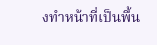งทำหน้าที่เป็นพื้น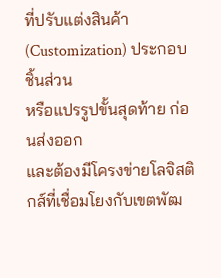ที่ปรับแต่งสินค้า (Customization) ประกอบชิ้นส่วน
หรือแปรรูปขั้นสุดท้าย ก่อนส่งออก
และต้องมีโครงข่ายโลจิสติกส์ที่เชื่อมโยงกับเขตพัฒ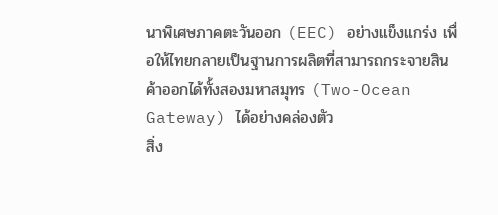นาพิเศษภาคตะวันออก (EEC) อย่างแข็งแกร่ง เพื่อให้ไทยกลายเป็นฐานการผลิตที่สามารถกระจายสินค้าออกได้ทั้งสองมหาสมุทร (Two-Ocean Gateway) ได้อย่างคล่องตัว
สิ่ง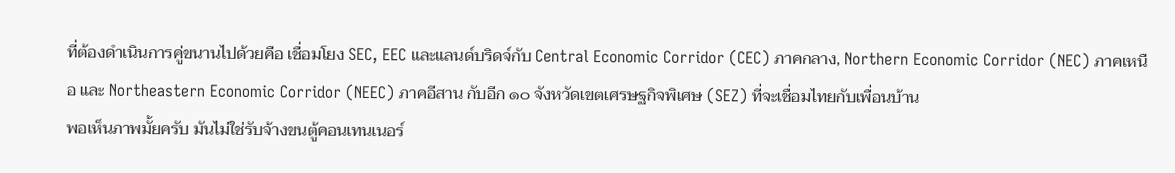ที่ต้องดำเนินการคู่ขนานไปด้วยคือ เชื่อมโยง SEC, EEC และแลนด์บริดจ์กับ Central Economic Corridor (CEC) ภาคกลาง, Northern Economic Corridor (NEC) ภาคเหนือ และ Northeastern Economic Corridor (NEEC) ภาคอีสาน กับอีก ๑๐ จังหวัดเขตเศรษฐกิจพิเศษ (SEZ) ที่จะเชื่อมไทยกับเพื่อนบ้าน
พอเห็นภาพมั้ยครับ มันไม่ใช่รับจ้างขนตู้คอนเทนเนอร์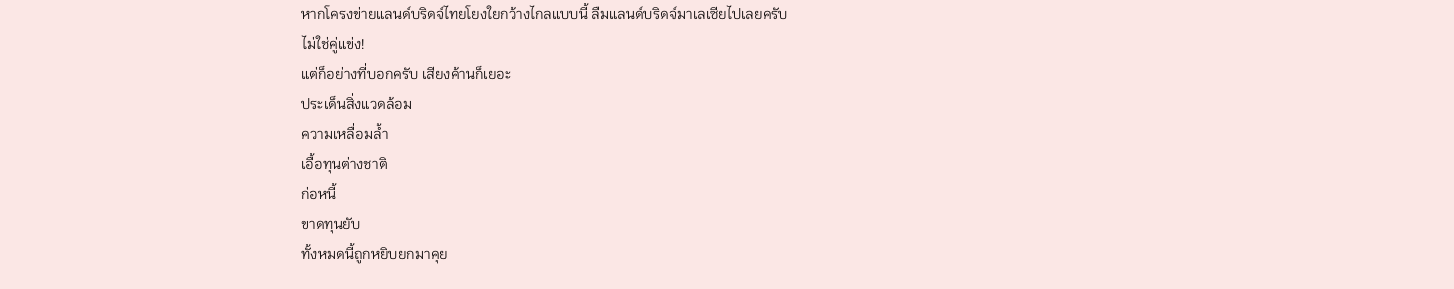หากโครงข่ายแลนด์บริดจ์ไทยโยงใยกว้างไกลแบบนี้ ลืมแลนด์บริดจ์มาเลเซียไปเลยครับ
ไม่ใช่คู่แข่ง!
แต่ก็อย่างที่บอกครับ เสียงค้านก็เยอะ
ประเด็นสิ่งแวดล้อม
ความเหลื่อมล้ำ
เอื้อทุนต่างชาติ
ก่อหนี้
ขาดทุนยับ
ทั้งหมดนี้ถูกหยิบยกมาคุย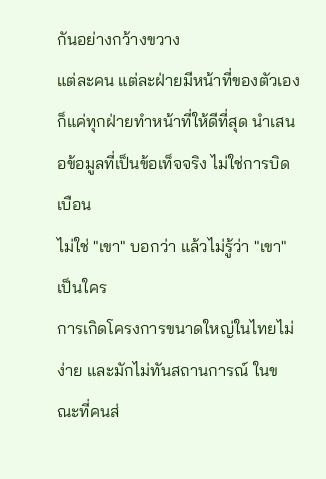กันอย่างกว้างขวาง
แต่ละคน แต่ละฝ่ายมีหน้าที่ของตัวเอง ก็แค่ทุกฝ่ายทำหน้าที่ให้ดีที่สุด นำเสนอข้อมูลที่เป็นข้อเท็จจริง ไม่ใช่การบิดเบือน
ไม่ใช่ "เขา" บอกว่า แล้วไม่รู้ว่า "เขา" เป็นใคร
การเกิดโครงการขนาดใหญ่ในไทยไม่ง่าย และมักไม่ทันสถานการณ์ ในขณะที่คนส่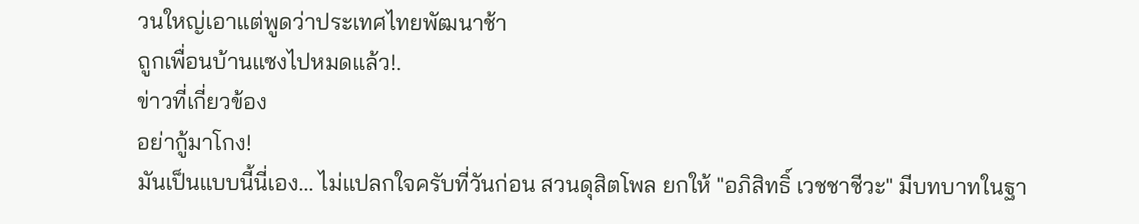วนใหญ่เอาแต่พูดว่าประเทศไทยพัฒนาช้า
ถูกเพื่อนบ้านแซงไปหมดแล้ว!.
ข่าวที่เกี่ยวข้อง
อย่ากู้มาโกง!
มันเป็นแบบนี้นี่เอง... ไม่แปลกใจครับที่วันก่อน สวนดุสิตโพล ยกให้ "อภิสิทธิ์ เวชชาชีวะ" มีบทบาทในฐา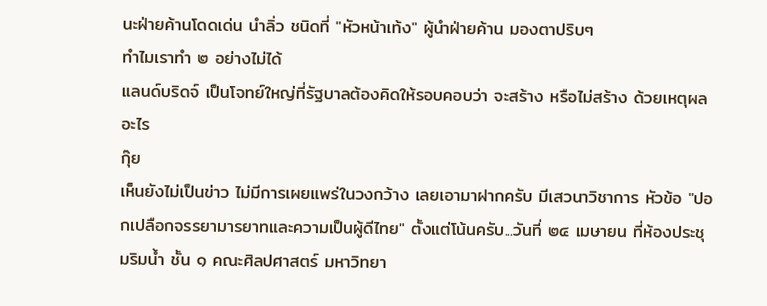นะฝ่ายค้านโดดเด่น นำลิ่ว ชนิดที่ "หัวหน้าเท้ง" ผู้นำฝ่ายค้าน มองตาปริบๆ
ทำไมเราทำ ๒ อย่างไม่ได้
แลนด์บริดจ์ เป็นโจทย์ใหญ่ที่รัฐบาลต้องคิดให้รอบคอบว่า จะสร้าง หรือไม่สร้าง ด้วยเหตุผลอะไร
กุ๊ย
เห็นยังไม่เป็นข่าว ไม่มีการเผยแพร่ในวงกว้าง เลยเอามาฝากครับ มีเสวนาวิชาการ หัวข้อ "ปอกเปลือกจรรยามารยาทและความเป็นผู้ดีไทย" ตั้งแต่โน้นครับ...วันที่ ๒๔ เมษายน ที่ห้องประชุมริมน้ำ ชั้น ๑ คณะศิลปศาสตร์ มหาวิทยา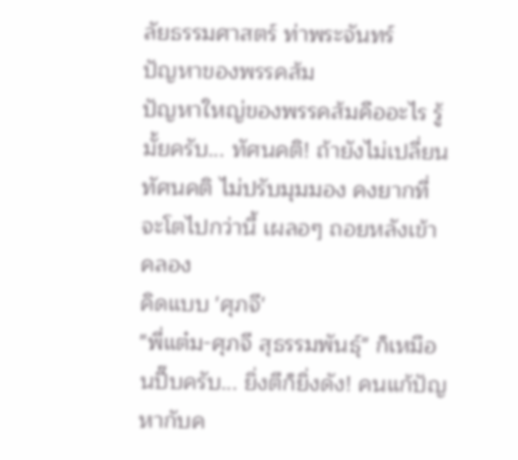ลัยธรรมศาสตร์ ท่าพระจันทร์
ปัญหาของพรรคส้ม
ปัญหาใหญ่ของพรรคส้มคืออะไร รู้มั้ยครับ... ทัศนคติ! ถ้ายังไม่เปลี่ยนทัศนคติ ไม่ปรับมุมมอง คงยากที่จะโตไปกว่านี้ เผลอๆ ถอยหลังเข้าคลอง
คิดแบบ 'ศุภจี'
"พี่แต๋ม-ศุภจี สุธรรมพันธุ์" ก็เหมือนปี๊บครับ... ยิ่งตีก็ยิ่งดัง! คนแก้ปัญหากับค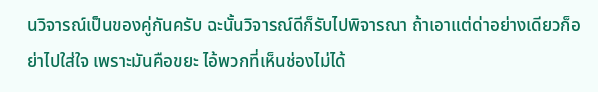นวิจารณ์เป็นของคู่กันครับ ฉะนั้นวิจารณ์ดีก็รับไปพิจารณา ถ้าเอาแต่ด่าอย่างเดียวก็อย่าไปใส่ใจ เพราะมันคือขยะ ไอ้พวกที่เห็นช่องไม่ได้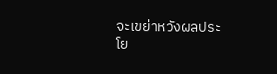จะเขย่าหวังผลประโย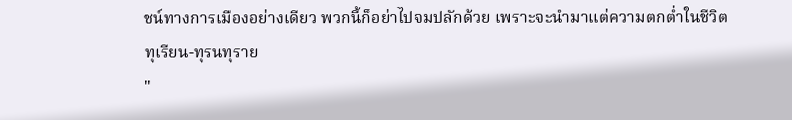ชน์ทางการเมืองอย่างเดียว พวกนี้ก็อย่าไปจมปลักด้วย เพราะจะนำมาแต่ความตกต่ำในชีวิต
ทุเรียน-ทุรนทุราย
"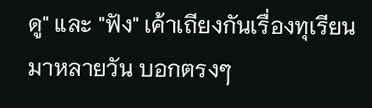ดู" และ "ฟัง" เค้าเถียงกันเรื่องทุเรียนมาหลายวัน บอกตรงๆ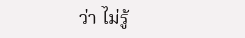ว่า ไม่รู้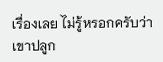เรื่องเลย ไม่รู้หรอกครับว่าเขาปลูก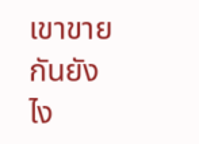เขาขาย กันยังไง